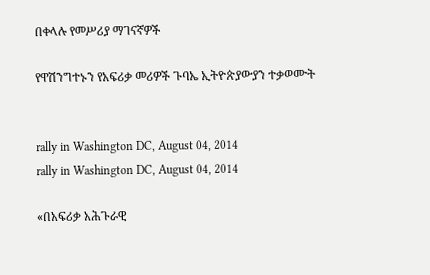በቀላሉ የመሥሪያ ማገናኛዎች

የዋሽንግተኑን የአፍሪቃ መሪዎች ጉባኤ ኢትዮጵያውያን ተቃወሙት


rally in Washington DC, August 04, 2014
rally in Washington DC, August 04, 2014

«በአፍሪቃ አሕጉራዊ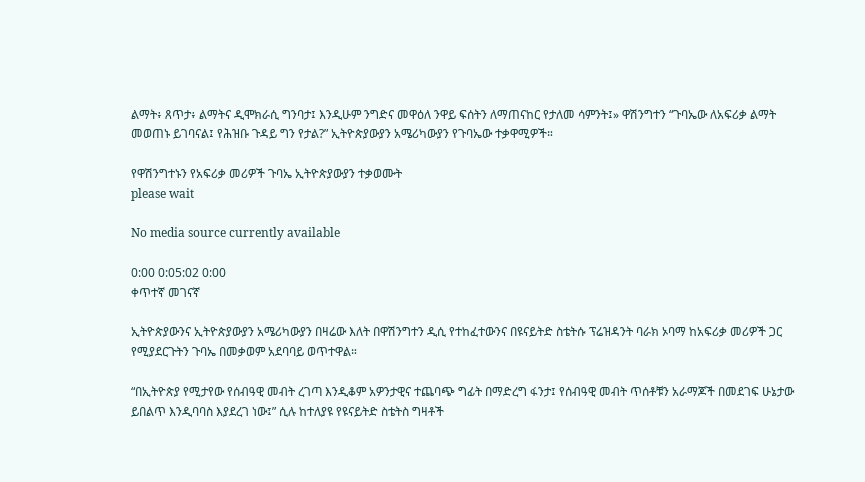ልማት፥ ጸጥታ፥ ልማትና ዲሞክራሲ ግንባታ፤ እንዲሁም ንግድና መዋዕለ ንዋይ ፍሰትን ለማጠናከር የታለመ ሳምንት፤» ዋሽንግተን “ጉባኤው ለአፍሪቃ ልማት መወጠኑ ይገባናል፤ የሕዝቡ ጉዳይ ግን የታል?” ኢትዮጵያውያን አሜሪካውያን የጉባኤው ተቃዋሚዎች።

የዋሽንግተኑን የአፍሪቃ መሪዎች ጉባኤ ኢትዮጵያውያን ተቃወሙት
please wait

No media source currently available

0:00 0:05:02 0:00
ቀጥተኛ መገናኛ

ኢትዮጵያውንና ኢትዮጵያውያን አሜሪካውያን በዛሬው እለት በዋሽንግተን ዲሲ የተከፈተውንና በዩናይትድ ስቴትሱ ፕሬዝዳንት ባራክ ኦባማ ከአፍሪቃ መሪዎች ጋር የሚያደርጉትን ጉባኤ በመቃወም አደባባይ ወጥተዋል።

“በኢትዮጵያ የሚታየው የሰብዓዊ መብት ረገጣ እንዲቆም አዎንታዊና ተጨባጭ ግፊት በማድረግ ፋንታ፤ የሰብዓዊ መብት ጥሰቶቹን አራማጆች በመደገፍ ሁኔታው ይበልጥ እንዲባባስ እያደረገ ነው፤” ሲሉ ከተለያዩ የዩናይትድ ስቴትስ ግዛቶች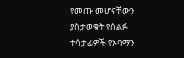የመጡ መሆናቸውን ያስታወቁት የሰልፉ ተሳታፊዎች የኦባማን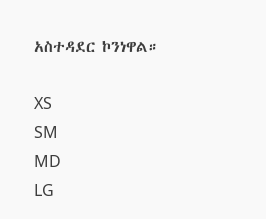አስተዳደር ኮንነዋል።

XS
SM
MD
LG